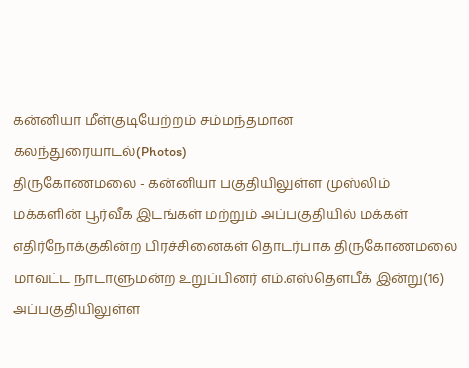கன்னியா மீள்குடியேற்றம் சம்மந்தமான கலந்துரையாடல்(Photos)
திருகோணமலை - கன்னியா பகுதியிலுள்ள முஸ்லிம் மக்களின் பூர்வீக இடங்கள் மற்றும் அப்பகுதியில் மக்கள் எதிர்நோக்குகின்ற பிரச்சினைகள் தொடர்பாக திருகோணமலை மாவட்ட நாடாளுமன்ற உறுப்பினர் எம்.எஸ்தௌபீக் இன்று(16) அப்பகுதியிலுள்ள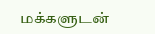மக்களுடன்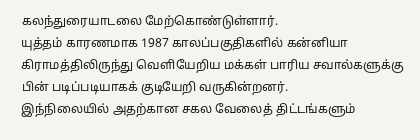கலந்துரையாடலை மேற்கொண்டுள்ளார்.
யுத்தம் காரணமாக 1987 காலப்பகுதிகளில் கன்னியா கிராமத்திலிருந்து வெளியேறிய மக்கள் பாரிய சவால்களுக்கு பின் படிப்படியாகக் குடியேறி வருகின்றனர்.
இந்நிலையில் அதற்கான சகல வேலைத் திட்டங்களும்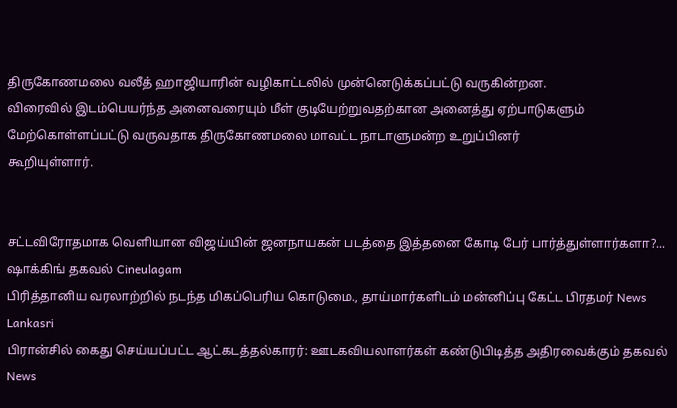திருகோணமலை வலீத் ஹாஜியாரின் வழிகாட்டலில் முன்னெடுக்கப்பட்டு வருகின்றன.
விரைவில் இடம்பெயர்ந்த அனைவரையும் மீள் குடியேற்றுவதற்கான அனைத்து ஏற்பாடுகளும்
மேற்கொள்ளப்பட்டு வருவதாக திருகோணமலை மாவட்ட நாடாளுமன்ற உறுப்பினர்
கூறியுள்ளார்.


சட்டவிரோதமாக வெளியான விஜய்யின் ஜனநாயகன் படத்தை இத்தனை கோடி பேர் பார்த்துள்ளார்களா?... ஷாக்கிங் தகவல் Cineulagam
பிரித்தானிய வரலாற்றில் நடந்த மிகப்பெரிய கொடுமை., தாய்மார்களிடம் மன்னிப்பு கேட்ட பிரதமர் News Lankasri
பிரான்சில் கைது செய்யப்பட்ட ஆட்கடத்தல்காரர்: ஊடகவியலாளர்கள் கண்டுபிடித்த அதிரவைக்கும் தகவல் News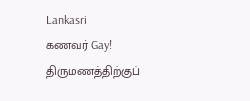Lankasri
கணவர் Gay! திருமணத்திற்குப்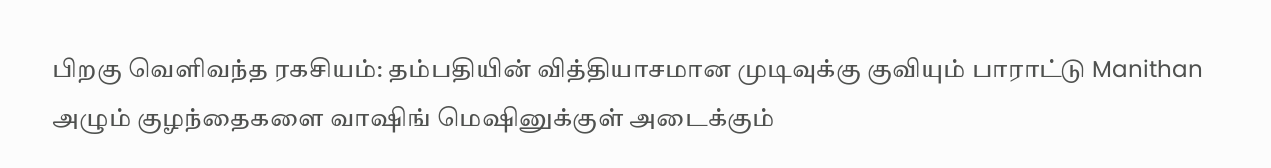பிறகு வெளிவந்த ரகசியம்: தம்பதியின் வித்தியாசமான முடிவுக்கு குவியும் பாராட்டு Manithan
அழும் குழந்தைகளை வாஷிங் மெஷினுக்குள் அடைக்கும்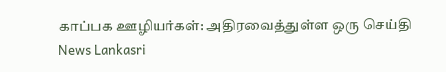காப்பக ஊழியர்கள்: அதிரவைத்துள்ள ஒரு செய்தி News Lankasri